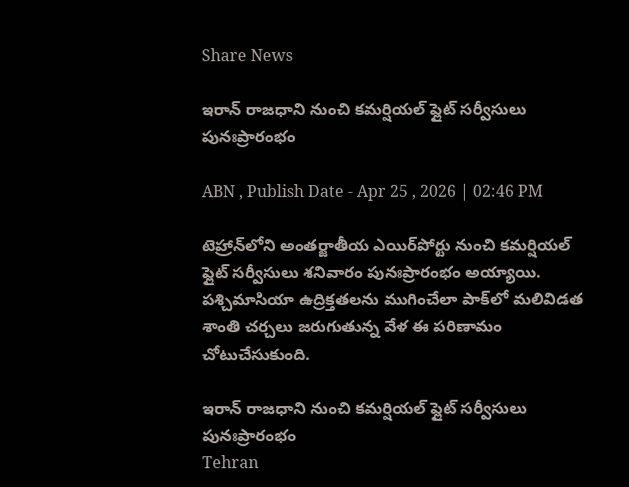Share News

ఇరాన్‌ రాజధాని నుంచి కమర్షియల్ ఫ్లైట్ సర్వీసులు పునఃప్రారంభం

ABN , Publish Date - Apr 25 , 2026 | 02:46 PM

టెహ్రాన్‌లోని అంతర్జాతీయ ఎయిర్‌పోర్టు నుంచి కమర్షియల్ ఫ్లైట్ సర్వీసులు శనివారం పునఃప్రారంభం అయ్యాయి. పశ్చిమాసియా ఉద్రిక్తతలను ముగించేలా పాక్‌లో మలివిడత శాంతి చర్చలు జరుగుతున్న వేళ ఈ పరిణామం చోటుచేసుకుంది.

ఇరాన్‌ రాజధాని నుంచి కమర్షియల్ ఫ్లైట్ సర్వీసులు పునఃప్రారంభం
Tehran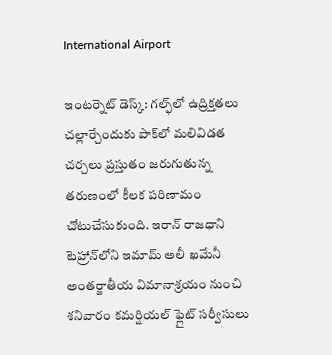International Airport

ఇంటర్నెట్ డెస్క్: గల్ఫ్‌లో ఉద్రిక్తతలు చల్లార్చేందుకు పాక్‌లో మలివిడత చర్చలు ప్రస్తుతం జరుగుతున్న తరుణంలో కీలక పరిణామం చోటుచేసుకుంది. ఇరాన్ రాజధాని టెహ్రాన్‌లోని ఇమామ్ అలీ ఖమేనీ అంతర్జాతీయ విమానాశ్రయం నుంచి శనివారం కమర్షియల్ ఫ్లైట్ సర్వీసులు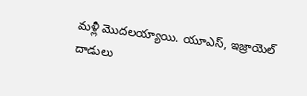మళ్లీ మొదలయ్యాయి. యూఎస్, ఇజ్రాయెల్ దాడులు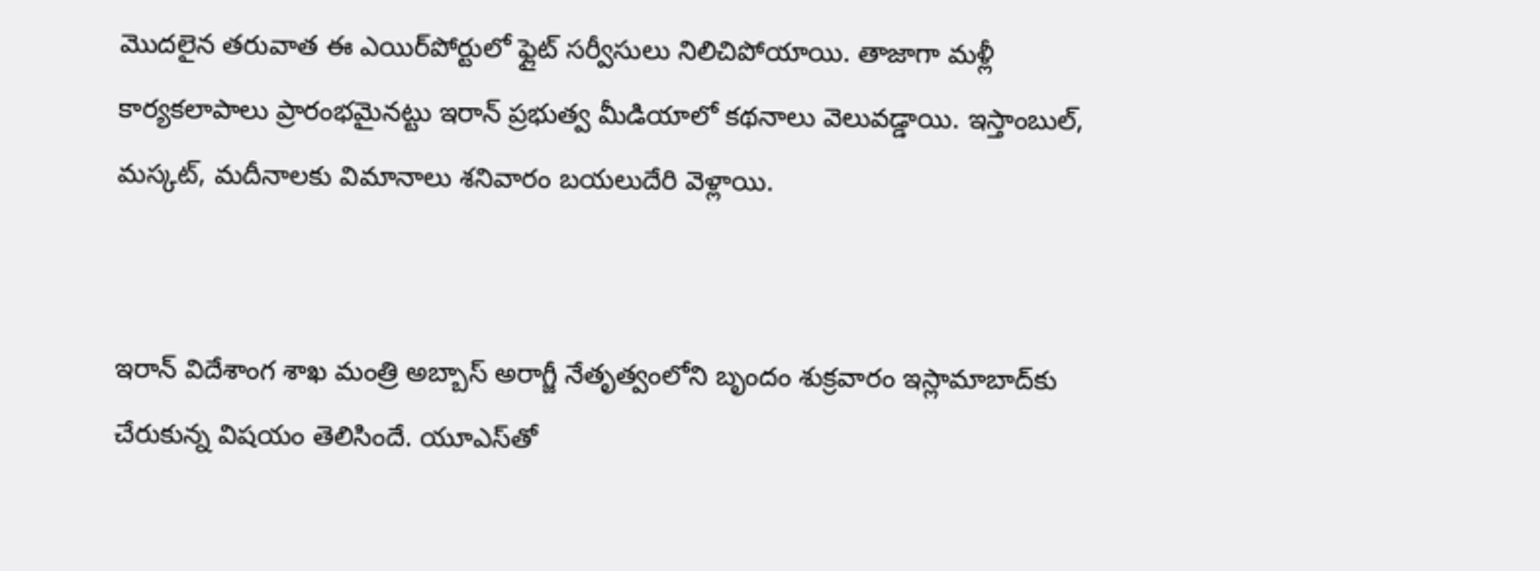మొదలైన తరువాత ఈ ఎయిర్‌పోర్టులో ఫ్లైట్ సర్వీసులు నిలిచిపోయాయి. తాజాగా మళ్లీ కార్యకలాపాలు ప్రారంభమైనట్టు ఇరాన్ ప్రభుత్వ మీడియాలో కథనాలు వెలువడ్డాయి. ఇస్తాంబుల్, మస్కట్, మదీనాలకు విమానాలు శనివారం బయలుదేరి వెళ్లాయి.


ఇరాన్ విదేశాంగ శాఖ మంత్రి అబ్బాస్ అరాగ్జీ నేతృత్వంలోని బృందం శుక్రవారం ఇస్లామాబాద్‌కు చేరుకున్న విషయం తెలిసిందే. యూఎస్‌తో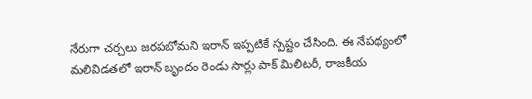నేరుగా చర్చలు జరపబోమని ఇరాన్ ఇప్పటికే స్పష్టం చేసింది. ఈ నేపథ్యంలో మలివిడతలో ఇరాన్ బృందం రెండు సార్లు పాక్ మిలిటరీ, రాజకీయ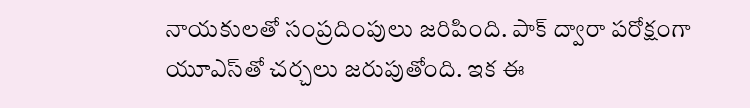నాయకులతో సంప్రదింపులు జరిపింది. పాక్ ద్వారా పరోక్షంగా యూఎస్‌తో చర్చలు జరుపుతోంది. ఇక ఈ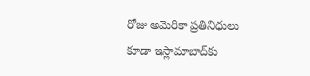రోజు అమెరికా ప్రతినిధులు కూడా ఇస్లామాబాద్‌కు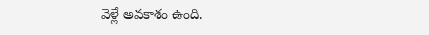వెళ్లే అవకాశం ఉంది.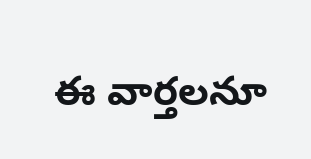ఈ వార్తలనూ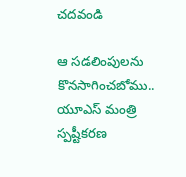చదవండి

ఆ సడలింపులను కొనసాగించబోము.. యూఎస్ మంత్రి స్పష్టీకరణ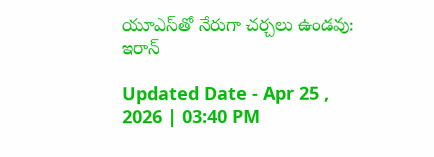యూఎస్‌తో నేరుగా చర్చలు ఉండవు: ఇరాన్

Updated Date - Apr 25 , 2026 | 03:40 PM